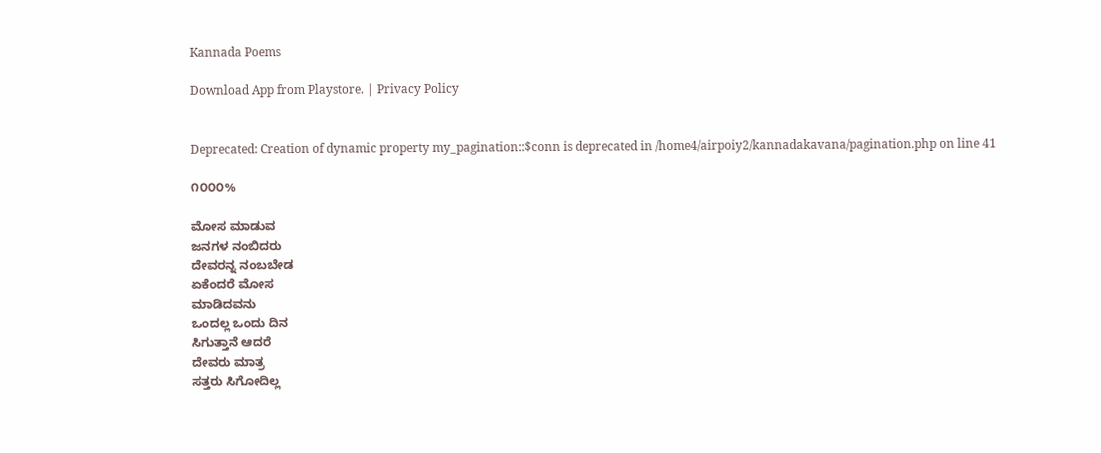Kannada Poems

Download App from Playstore. | Privacy Policy


Deprecated: Creation of dynamic property my_pagination::$conn is deprecated in /home4/airpoiy2/kannadakavana/pagination.php on line 41

೧೦೦೦%

ಮೋಸ ಮಾಡುವ
ಜನಗಳ ನಂಬಿದರು
ದೇವರನ್ನ ನಂಬಬೇಡ
ಏಕೆಂದರೆ ಮೋಸ
ಮಾಡಿದವನು
ಒಂದಲ್ಲ ಒಂದು ದಿನ
ಸಿಗುತ್ತಾನೆ ಆದರೆ
ದೇವರು ಮಾತ್ರ
ಸತ್ತರು ಸಿಗೋದಿಲ್ಲ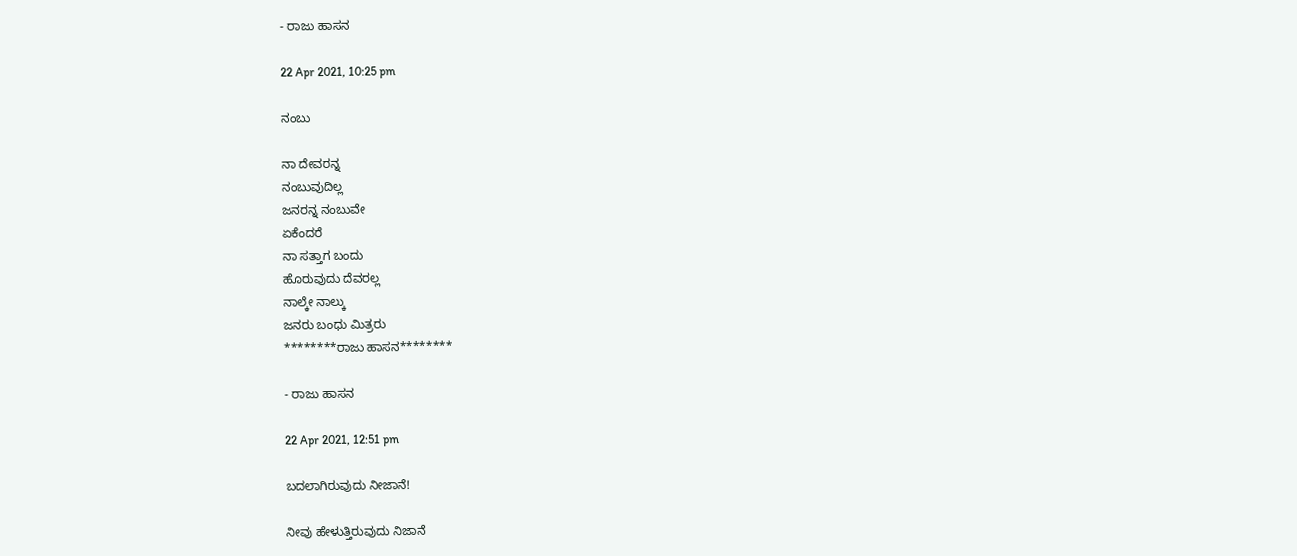- ರಾಜು ಹಾಸನ

22 Apr 2021, 10:25 pm

ನಂಬು

ನಾ ದೇವರನ್ನ
ನಂಬುವುದಿಲ್ಲ
ಜನರನ್ನ ನಂಬುವೇ
ಏಕೆಂದರೆ
ನಾ ಸತ್ತಾಗ ಬಂದು
ಹೊರುವುದು ದೆವರಲ್ಲ
ನಾಲ್ಕೇ ನಾಲ್ಕು
ಜನರು ಬಂಧು ಮಿತ್ರರು
********ರಾಜು ಹಾಸನ********

- ರಾಜು ಹಾಸನ

22 Apr 2021, 12:51 pm

ಬದಲಾಗಿರುವುದು ನೀಜಾನೆ!

ನೀವು ಹೇಳುತ್ತಿರುವುದು ನಿಜಾನೆ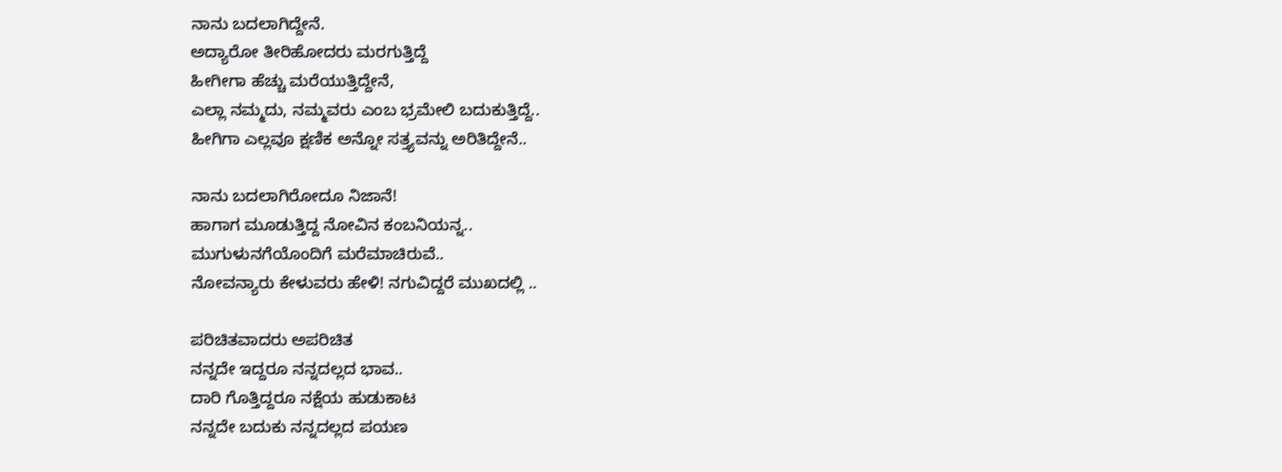ನಾನು ಬದಲಾಗಿದ್ದೇನೆ.
ಅದ್ಯಾರೋ ತೀರಿಹೋದರು ಮರಗುತ್ತಿದ್ದೆ
ಹೀಗೀಗಾ ಹೆಚ್ಚು ಮರೆಯುತ್ತಿದ್ದೇನೆ,
ಎಲ್ಲಾ ನಮ್ಮದು, ನಮ್ಮವರು ಎಂಬ ಭ್ರಮೇಲಿ ಬದುಕುತ್ತಿದ್ದೆ..
ಹೀಗಿಗಾ ಎಲ್ಲವೂ ಕ್ಷಣಿಕ ಅನ್ನೋ ಸತ್ತ್ಯವನ್ನು ಅರಿತಿದ್ದೇನೆ..

ನಾನು ಬದಲಾಗಿರೋದೂ ನಿಜಾನೆ!
ಹಾಗಾಗ ಮೂಡುತ್ತಿದ್ದ ನೋವಿನ ಕಂಬನಿಯನ್ನ..
ಮುಗುಳುನಗೆಯೊಂದಿಗೆ ಮರೆಮಾಚಿರುವೆ..
ನೋವನ್ಯಾರು ಕೇಳುವರು ಹೇಳಿ! ನಗುವಿದ್ದರೆ ಮುಖದಲ್ಲಿ ..

ಪರಿಚಿತವಾದರು ಅಪರಿಚಿತ
ನನ್ನದೇ ಇದ್ದರೂ ನನ್ನದಲ್ಲದ ಭಾವ..
ದಾರಿ ಗೊತ್ತಿದ್ದರೂ ನಕ್ಷೆಯ ಹುಡುಕಾಟ
ನನ್ನದೇ ಬದುಕು ನನ್ನದಲ್ಲದ ಪಯಣ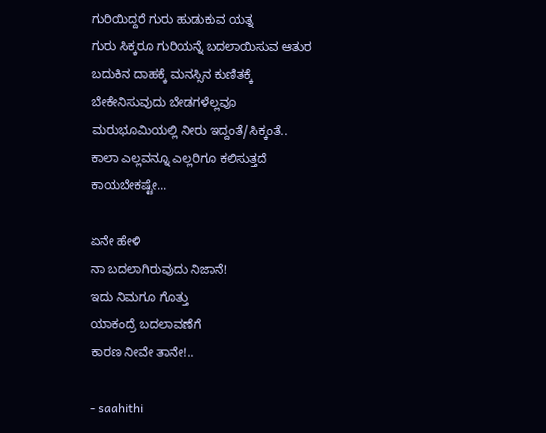ಗುರಿಯಿದ್ದರೆ ಗುರು ಹುಡುಕುವ ಯತ್ನ
ಗುರು ಸಿಕ್ಕರೂ ಗುರಿಯನ್ನೆ ಬದಲಾಯಿಸುವ ಆತುರ
ಬದುಕಿನ ದಾಹಕ್ಕೆ ಮನಸ್ಸಿನ ಕುಣಿತಕ್ಕೆ
ಬೇಕೇನಿಸುವುದು ಬೇಡಗಳೆಲ್ಲವೂ
ಮರುಭೂಮಿಯಲ್ಲಿ ನೀರು ಇದ್ದಂತೆ/ಸಿಕ್ಕಂತೆ..
ಕಾಲಾ ಎಲ್ಲವನ್ನೂ ಎಲ್ಲರಿಗೂ ಕಲಿಸುತ್ತದೆ
ಕಾಯಬೇಕಷ್ಟೇ...

ಏನೇ ಹೇಳಿ
ನಾ ಬದಲಾಗಿರುವುದು ನಿಜಾನೆ!
ಇದು ನಿಮಗೂ ಗೊತ್ತು
ಯಾಕಂದ್ರೆ ಬದಲಾವಣೆಗೆ
ಕಾರಣ ನೀವೇ ತಾನೇ!..

- saahithi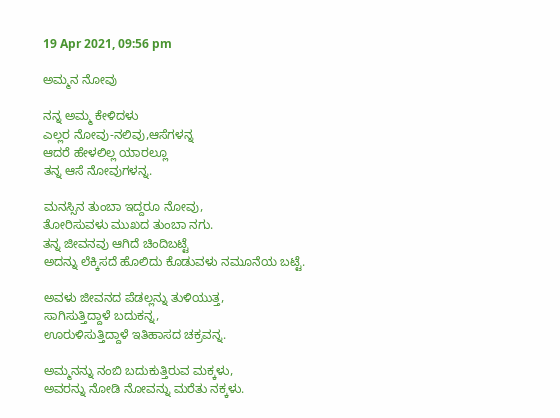19 Apr 2021, 09:56 pm

ಅಮ್ಮನ ನೋವು

ನನ್ನ ಅಮ್ಮ ಕೇಳಿದಳು
ಎಲ್ಲರ ನೋವು-ನಲಿವು,ಆಸೆಗಳನ್ನ
ಆದರೆ ಹೇಳಲಿಲ್ಲ ಯಾರಲ್ಲೂ
ತನ್ನ ಆಸೆ ನೋವುಗಳನ್ನ.

ಮನಸ್ಸಿನ ತುಂಬಾ ಇದ್ದರೂ ನೋವು,
ತೋರಿಸುವಳು ಮುಖದ ತುಂಬಾ ನಗು.
ತನ್ನ ಜೀವನವು ಆಗಿದೆ ಚಿಂದಿಬಟ್ಟೆ
ಅದನ್ನು ಲೆಕ್ಕಿಸದೆ ಹೊಲಿದು ಕೊಡುವಳು ನಮೂನೆಯ ಬಟ್ಟೆ.

ಅವಳು ಜೀವನದ ಪೆಡಲ್ಲನ್ನು ತುಳಿಯುತ್ತ,
ಸಾಗಿಸುತ್ತಿದ್ದಾಳೆ ಬದುಕನ್ನ,
ಊರುಳಿಸುತ್ತಿದ್ದಾಳೆ ಇತಿಹಾಸದ ಚಕ್ರವನ್ನ.

ಅಮ್ಮನನ್ನು ನಂಬಿ ಬದುಕುತ್ತಿರುವ ಮಕ್ಕಳು,
ಅವರನ್ನು ನೋಡಿ ನೋವನ್ನು ಮರೆತು ನಕ್ಕಳು.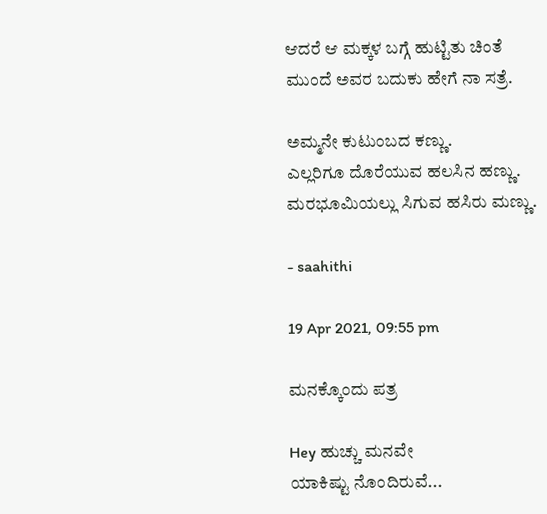ಆದರೆ ಆ ಮಕ್ಕಳ ಬಗ್ಗೆ ಹುಟ್ಟಿತು ಚಿಂತೆ
ಮುಂದೆ ಅವರ ಬದುಕು ಹೇಗೆ ನಾ ಸತ್ರೆ.

ಅಮ್ಮನೇ ಕುಟುಂಬದ ಕಣ್ಣು.
ಎಲ್ಲರಿಗೂ ದೊರೆಯುವ ಹಲಸಿನ ಹಣ್ಣು.
ಮರಭೂಮಿಯಲ್ಲು ಸಿಗುವ ಹಸಿರು ಮಣ್ಣು.

- saahithi

19 Apr 2021, 09:55 pm

ಮನಕ್ಕೊಂದು ಪತ್ರ

Hey ಹುಚ್ಚು ಮನವೇ
ಯಾಕಿಷ್ಟು ನೊಂದಿರುವೆ...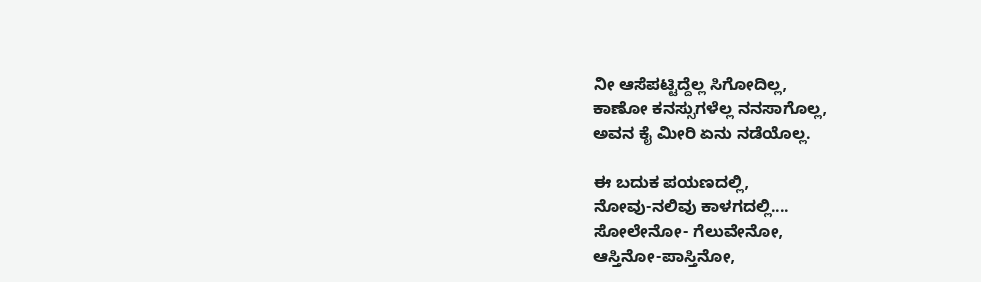ನೀ ಆಸೆಪಟ್ಟಿದ್ದೆಲ್ಲ ಸಿಗೋದಿಲ್ಲ,
ಕಾಣೋ ಕನಸ್ಸುಗಳೆಲ್ಲ ನನಸಾಗೊಲ್ಲ,
ಅವನ ಕೈ ಮೀರಿ ಏನು ನಡೆಯೊಲ್ಲ.

ಈ ಬದುಕ ಪಯಣದಲ್ಲಿ,
ನೋವು-ನಲಿವು ಕಾಳಗದಲ್ಲಿ....
ಸೋಲೇನೋ- ಗೆಲುವೇನೋ,
ಆಸ್ತಿನೋ-ಪಾಸ್ತಿನೋ,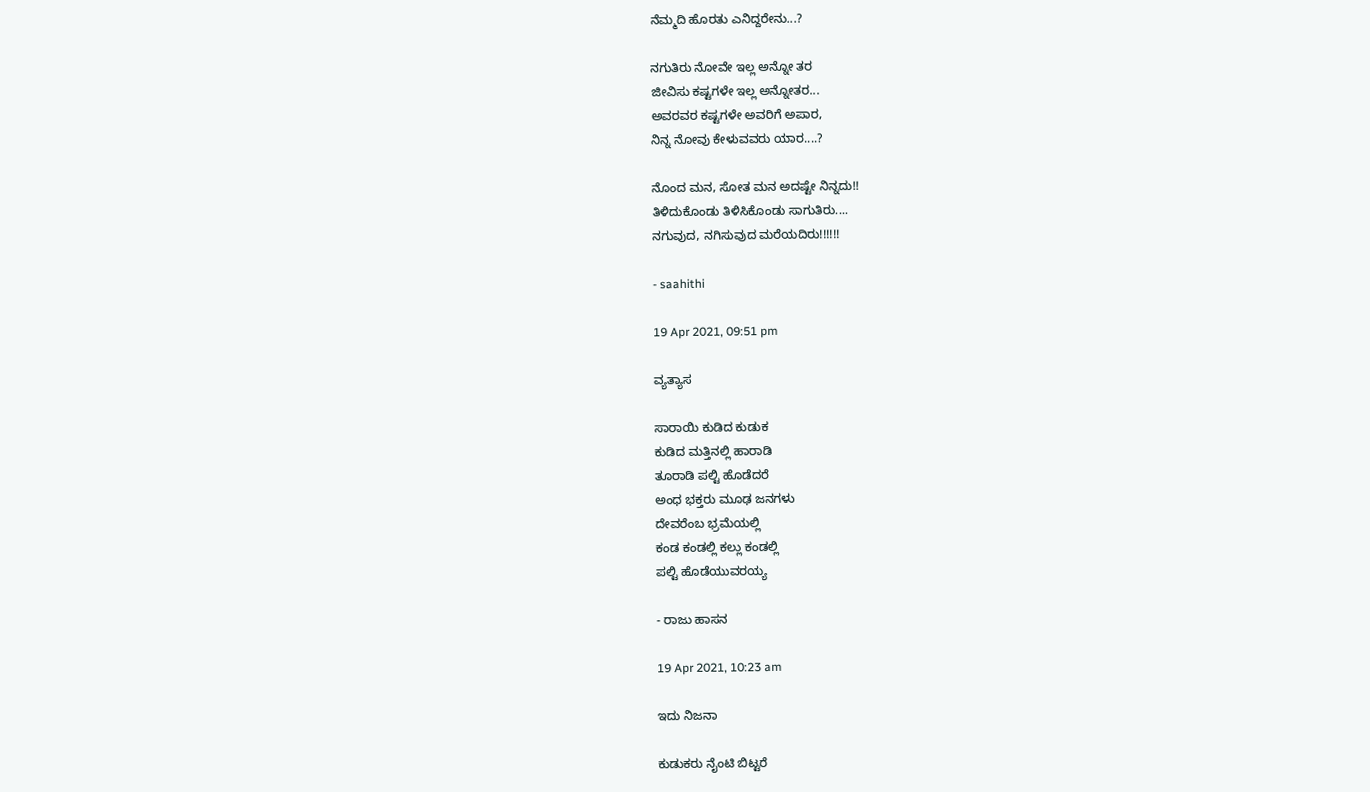ನೆಮ್ಮದಿ ಹೊರತು ಎನಿದ್ದರೇನು...?

ನಗುತಿರು ನೋವೇ ಇಲ್ಲ ಅನ್ನೋ ತರ
ಜೀವಿಸು ಕಷ್ಟಗಳೇ ಇಲ್ಲ ಅನ್ನೋತರ...
ಅವರವರ ಕಷ್ಟಗಳೇ ಅವರಿಗೆ ಅಪಾರ,
ನಿನ್ನ ನೋವು ಕೇಳುವವರು ಯಾರ....?

ನೊಂದ ಮನ, ಸೋತ ಮನ ಅದಷ್ಟೇ ನಿನ್ನದು!!
ತಿಳಿದುಕೊಂಡು ತಿಳಿಸಿಕೊಂಡು ಸಾಗುತಿರು....
ನಗುವುದ, ನಗಿಸುವುದ ಮರೆಯದಿರು!!!!!!

- saahithi

19 Apr 2021, 09:51 pm

ವ್ಯತ್ಯಾಸ

ಸಾರಾಯಿ ಕುಡಿದ ಕುಡುಕ
ಕುಡಿದ ಮತ್ತಿನಲ್ಲಿ ಹಾರಾಡಿ
ತೂರಾಡಿ ಪಲ್ಟಿ ಹೊಡೆದರೆ
ಅಂಧ ಭಕ್ತರು ಮೂಢ ಜನಗಳು
ದೇವರೆಂಬ ಭ್ರಮೆಯಲ್ಲಿ
ಕಂಡ ಕಂಡಲ್ಲಿ ಕಲ್ಲು ಕಂಡಲ್ಲಿ
ಪಲ್ಟಿ ಹೊಡೆಯುವರಯ್ಯ

- ರಾಜು ಹಾಸನ

19 Apr 2021, 10:23 am

ಇದು ನಿಜನಾ

ಕುಡುಕರು ನೈಂಟಿ ಬಿಟ್ಟರೆ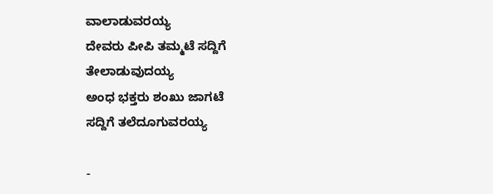ವಾಲಾಡುವರಯ್ಯ
ದೇವರು ಪೀಪಿ ತಮ್ಮಟೆ ಸದ್ದಿಗೆ
ತೇಲಾಡುವುದಯ್ಯ
ಅಂಧ ಭಕ್ತರು ಶಂಖು ಜಾಗಟೆ
ಸದ್ದಿಗೆ ತಲೆದೂಗುವರಯ್ಯ

-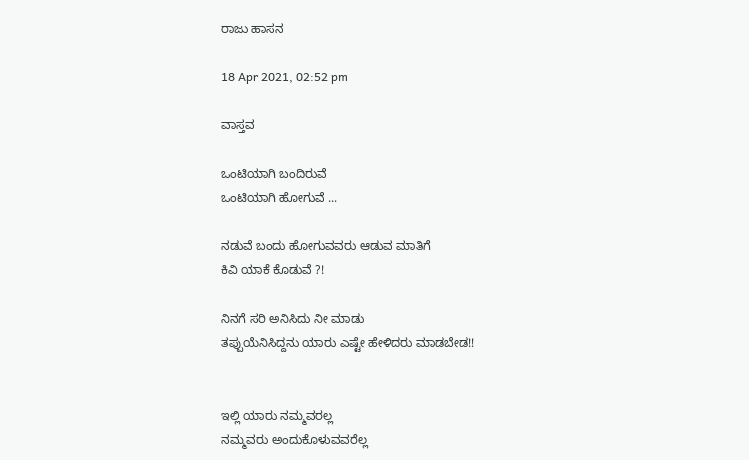ರಾಜು ಹಾಸನ

18 Apr 2021, 02:52 pm

ವಾಸ್ತವ

ಒಂಟಿಯಾಗಿ ಬಂದಿರುವೆ
ಒಂಟಿಯಾಗಿ ಹೋಗುವೆ ...

ನಡುವೆ ಬಂದು ಹೋಗುವವರು ಆಡುವ ಮಾತಿಗೆ
ಕಿವಿ ಯಾಕೆ ಕೊಡುವೆ ?!

ನಿನಗೆ ಸರಿ ಅನಿಸಿದು ನೀ ಮಾಡು
ತಪ್ಪುಯೆನಿಸಿದ್ದನು ಯಾರು ಎಷ್ಟೇ ಹೇಳಿದರು ಮಾಡಬೇಡ!!


ಇಲ್ಲಿ ಯಾರು ನಮ್ಮವರಲ್ಲ
ನಮ್ಮವರು ಅಂದುಕೊಳುವವರೆಲ್ಲ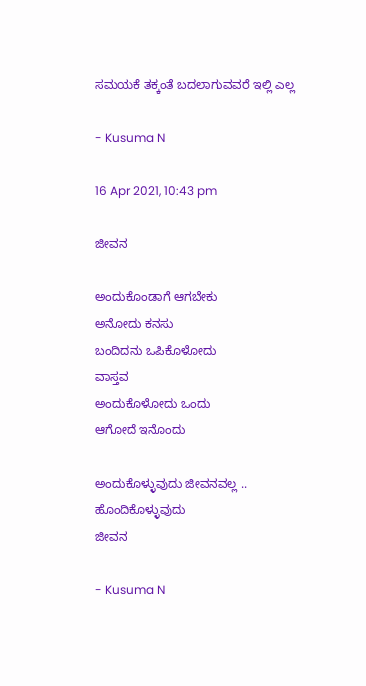ಸಮಯಕೆ ತಕ್ಕಂತೆ ಬದಲಾಗುವವರೆ ಇಲ್ಲಿ ಎಲ್ಲ

- Kusuma N

16 Apr 2021, 10:43 pm

ಜೀವನ

ಅಂದುಕೊಂಡಾಗೆ ಆಗಬೇಕು
ಅನೋದು ಕನಸು
ಬಂದಿದನು ಒಪಿಕೊಳೋದು
ವಾಸ್ತವ
ಅಂದುಕೊಳೋದು ಒಂದು
ಆಗೋದೆ ಇನೊಂದು

ಅಂದುಕೊಳ್ಳುವುದು ಜೀವನವಲ್ಲ ..
ಹೊಂದಿಕೊಳ್ಳುವುದು
ಜೀವನ

- Kusuma N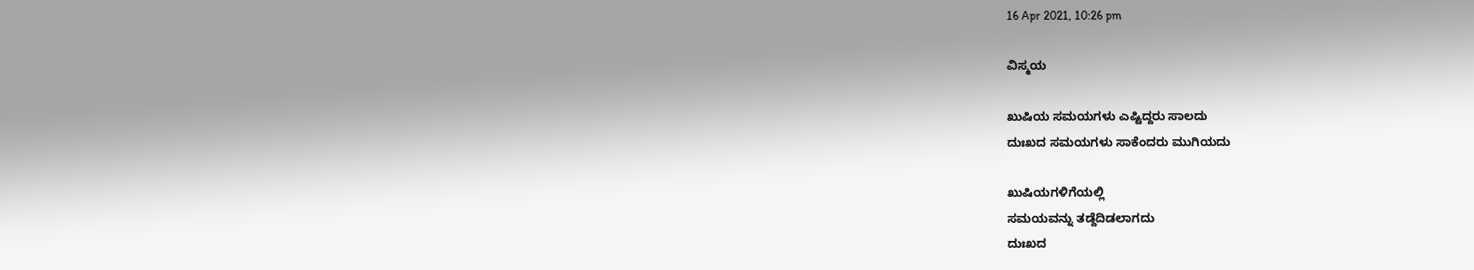16 Apr 2021, 10:26 pm

ವಿಸ್ಮಯ

ಖುಷಿಯ ಸಮಯಗಳು ಎಷ್ಟಿದ್ದರು ಸಾಲದು
ದುಃಖದ ಸಮಯಗಳು ಸಾಕೆಂದರು ಮುಗಿಯದು

ಖುಷಿಯಗಳಿಗೆಯಲ್ಲಿ
ಸಮಯವನ್ನು ತಡ್ದೆದಿಡಲಾಗದು
ದುಃಖದ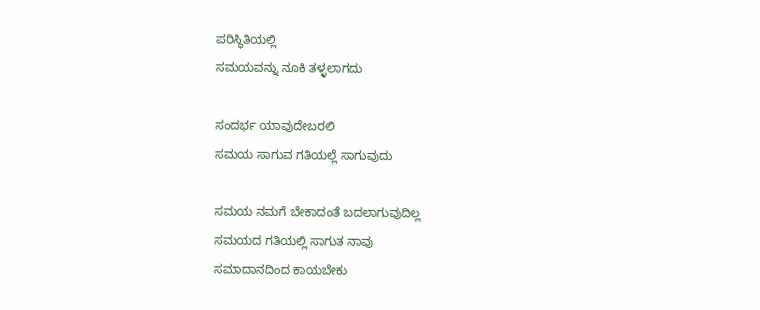ಪರಿಸ್ಥಿತಿಯಲ್ಲಿ
ಸಮಯವನ್ನು ನೂಕಿ ತಳ್ಳಲಾಗದು

ಸಂದರ್ಭ ಯಾವುದೇಬರಲಿ
ಸಮಯ ಸಾಗುವ ಗತಿಯಲ್ಲೆ ಸಾಗುವುದು

ಸಮಯ ನಮಗೆ ಬೇಕಾದಂತೆ ಬದಲಾಗುವುದಿಲ್ಲ
ಸಮಯದ ಗತಿಯಲ್ಲಿ ಸಾಗುತ ನಾವು
ಸಮಾದಾನದಿಂದ ಕಾಯಬೇಕು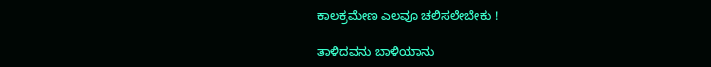ಕಾಲಕ್ರಮೇಣ ಎಲವೂ ಚಲಿಸಲೇಬೇಕು !

ತಾಳಿದವನು ಬಾಳಿಯಾನು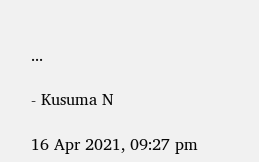...

- Kusuma N

16 Apr 2021, 09:27 pm